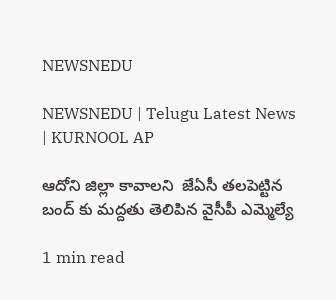NEWSNEDU

NEWSNEDU | Telugu Latest News | KURNOOL AP

ఆదోని జిల్లా కావాలని  జేఏసీ తలపెట్టిన బంద్ కు మద్దతు తెలిపిన వైసీపీ ఎమ్మెల్యే

1 min read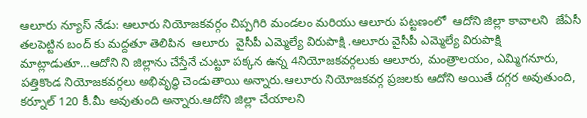ఆలూరు న్యూస్ నేడు: ఆలూరు నియోజకవర్గం చిప్పగిరి మండలం మరియు ఆలూరు పట్టణంలో  ఆదోని జిల్లా కావాలని  జేఏసీ తలపెట్టిన బంద్ కు మద్దతూ తెలిపిన  ఆలూరు  వైసీపీ ఎమ్మెల్యే విరుపాక్షి .ఆలూరు వైసీపీ ఎమ్మెల్యే విరుపాక్షి  మాట్లాడుతూ…ఆదోని ని జిల్లాను చేస్తేనే చుట్టూ పక్కన ఉన్న 4నియోజకవర్గలుకు ఆలూరు, మంత్రాలయం, ఎమ్మిగనూరు, పత్తికొండ నియోజకవర్గలు అభివృద్ధి చెండుతాయి అన్నారు.ఆలూరు నియోజకవర్గ ప్రజలకు ఆదోని అయితే దగ్గర అవుతుంది, కర్నూల్ 120 కీ.మీ అవుతుంది అన్నారు.ఆదోని జిల్లా చేయాలని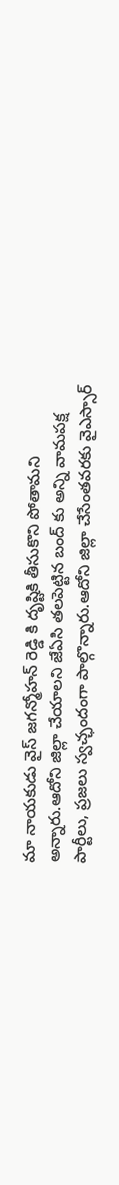మా నాయకుడు వైస్ జగన్మోహన్ రెడ్డి కి దృష్టికి తీసుకొని పోతామని అన్నారు.ఆదోని జిల్లా చేయాలని జేఏసి తలపెట్టిన బంద్ కు అన్ని వామపక్ష పార్టీలు, ప్రజలు స్వచ్ఛందంగా పాల్గొన్నారు.ఆదోని జిల్లా చేసేంతవరకు వైఎస్సార్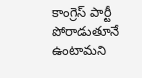కాంగ్రెస్ పార్టీ పోరాడుతూనే ఉంటామని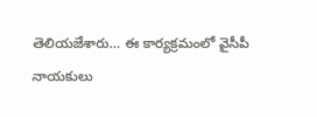తెలియజేశారు… ఈ కార్యక్రమంలో వైసీపీ నాయకులు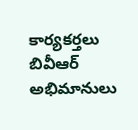కార్యకర్తలు బివీఆర్ అభిమానులు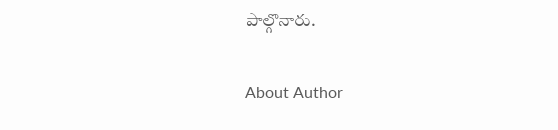పాల్గొనారు.

About Author